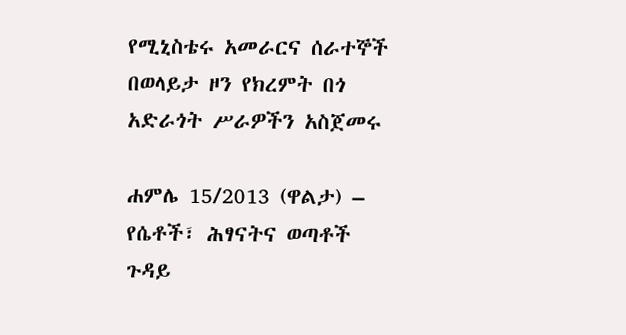የሚኒስቴሩ አመራርና ሰራተኞች በወላይታ ዞን የክረምት በጎ አድራጎት ሥራዎችን አስጀመሩ

ሐምሌ 15/2013 (ዋልታ) – የሴቶች፣ ሕፃናትና ወጣቶች ጉዳይ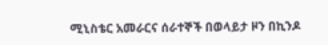ሚኒስቴር አመራርና ሰራተኞች በወላይታ ዞን በኪንዶ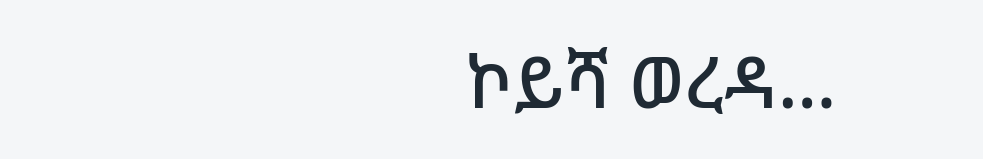ኮይሻ ወረዳ…